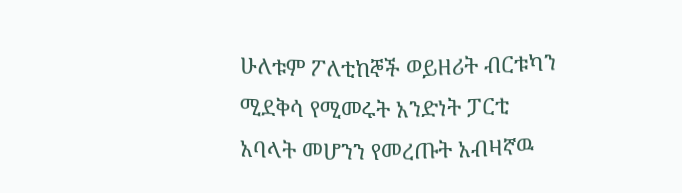ሁለቱም ፖለቲከኞች ወይዘሪት ብርቱካን ሚደቅሳ የሚመሩት አንድነት ፓርቲ አባላት መሆንን የመረጡት አብዛኛዉ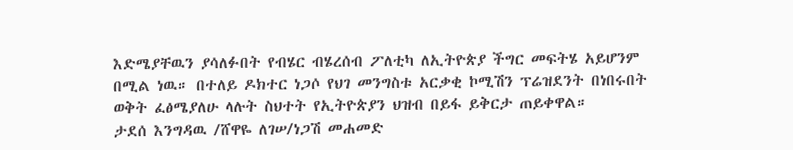እድሜያቸዉን ያሳለፉበት የብሄር ብሄረሰብ ፖለቲካ ለኢትዮጵያ ችግር መፍትሄ አይሆንም በሚል ነዉ። በተለይ ዶክተር ነጋሶ የህገ መንግስቱ አርቃቂ ኮሚሽን ፕሬዝደንት በነበሩበት ወቅት ፈፅሜያለሁ ላሉት ስህተት የኢትዮጵያን ህዝብ በይፋ ይቅርታ ጠይቀዋል።
ታደሰ እንግዳዉ /ሸዋዬ ለገሠ/ነጋሽ መሐመድ